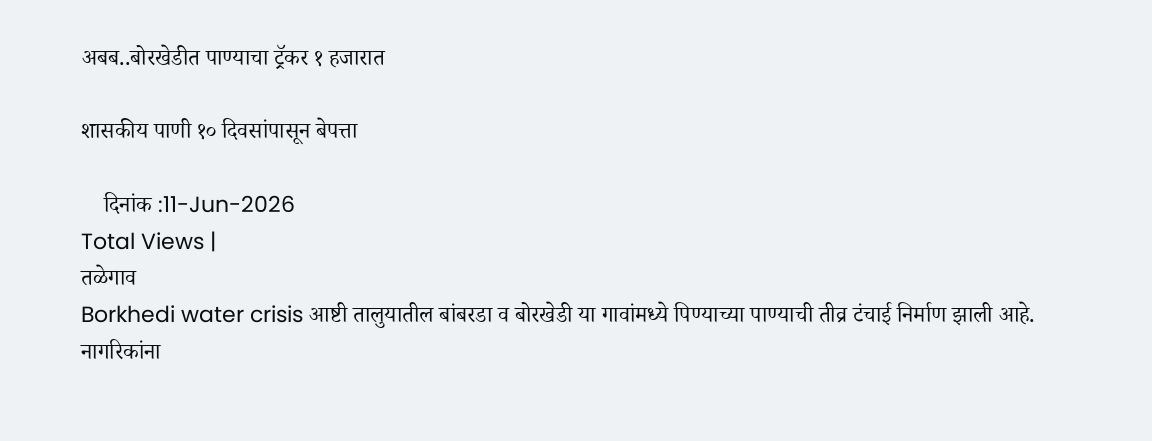अबब..बोरखेडीत पाण्याचा ट्रॅकर १ हजारात

शासकीय पाणी १० दिवसांपासून बेपत्ता

    दिनांक :11-Jun-2026
Total Views |
तळेगाव
Borkhedi water crisis आष्टी तालुयातील बांबरडा व बोरखेडी या गावांमध्ये पिण्याच्या पाण्याची तीव्र टंचाई निर्माण झाली आहे. नागरिकांना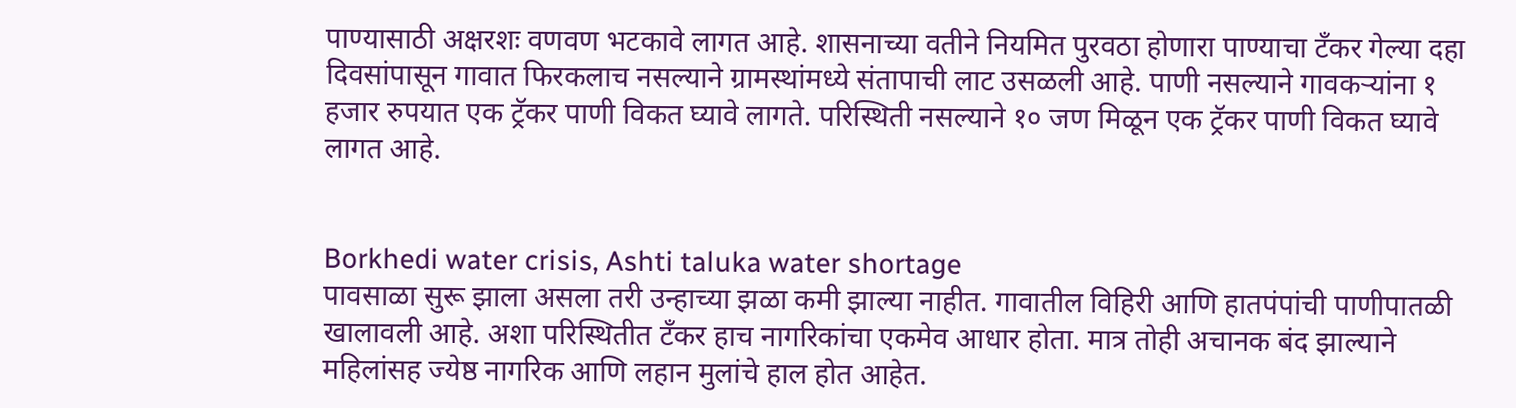पाण्यासाठी अक्षरशः वणवण भटकावे लागत आहे. शासनाच्या वतीने नियमित पुरवठा होणारा पाण्याचा टँकर गेल्या दहा दिवसांपासून गावात फिरकलाच नसल्याने ग्रामस्थांमध्ये संतापाची लाट उसळली आहे. पाणी नसल्याने गावकर्‍यांना १ हजार रुपयात एक ट्रॅकर पाणी विकत घ्यावे लागते. परिस्थिती नसल्याने १० जण मिळून एक ट्रॅकर पाणी विकत घ्यावे लागत आहे.


Borkhedi water crisis, Ashti taluka water shortage
पावसाळा सुरू झाला असला तरी उन्हाच्या झळा कमी झाल्या नाहीत. गावातील विहिरी आणि हातपंपांची पाणीपातळी खालावली आहे. अशा परिस्थितीत टँकर हाच नागरिकांचा एकमेव आधार होता. मात्र तोही अचानक बंद झाल्याने महिलांसह ज्येष्ठ नागरिक आणि लहान मुलांचे हाल होत आहेत.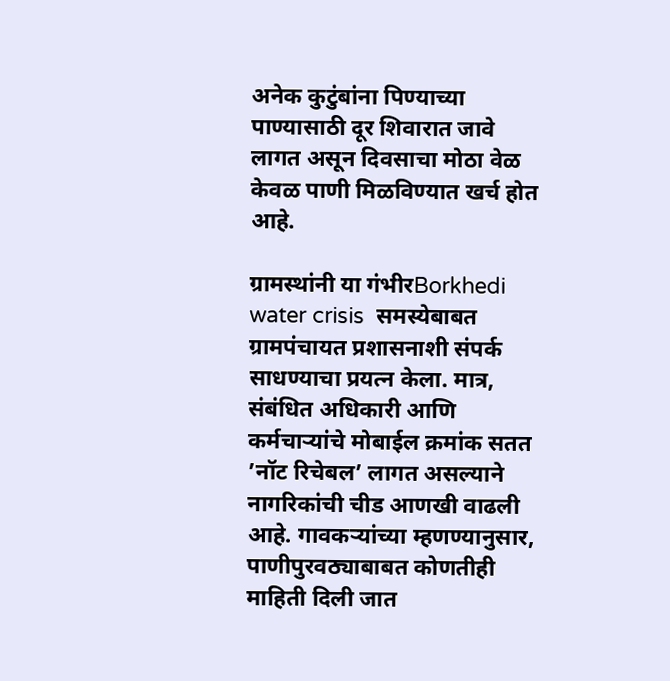अनेक कुटुंबांना पिण्याच्या पाण्यासाठी दूर शिवारात जावे लागत असून दिवसाचा मोठा वेळ केवळ पाणी मिळविण्यात खर्च होत आहे.

ग्रामस्थांनी या गंभीरBorkhedi water crisis  समस्येबाबत ग्रामपंचायत प्रशासनाशी संपर्क साधण्याचा प्रयत्न केला. मात्र, संबंधित अधिकारी आणि कर्मचार्‍यांचे मोबाईल क्रमांक सतत ’नॉट रिचेबल’ लागत असल्याने नागरिकांची चीड आणखी वाढली आहे. गावकर्‍यांच्या म्हणण्यानुसार, पाणीपुरवठ्याबाबत कोणतीही माहिती दिली जात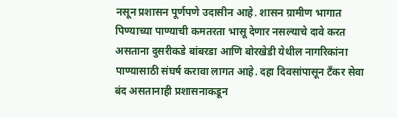नसून प्रशासन पूर्णपणे उदासीन आहे. शासन ग्रामीण भागात पिण्याच्या पाण्याची कमतरता भासू देणार नसल्याचे दावे करत असताना दुसरीकडे बांबरडा आणि बोरखेडी येथील नागरिकांना पाण्यासाठी संघर्ष करावा लागत आहे. दहा दिवसांपासून टँकर सेवा बंद असतानाही प्रशासनाकडून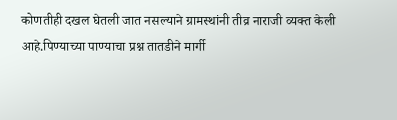कोणतीही दखल घेतली जात नसल्याने ग्रामस्थांनी तीव्र नाराजी व्यक्त केली आहे.पिण्याच्या पाण्याचा प्रश्न तातडीने मार्गी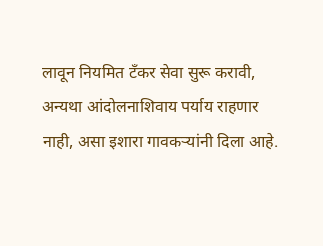लावून नियमित टँकर सेवा सुरू करावी, अन्यथा आंदोलनाशिवाय पर्याय राहणार नाही, असा इशारा गावकर्‍यांनी दिला आहे.